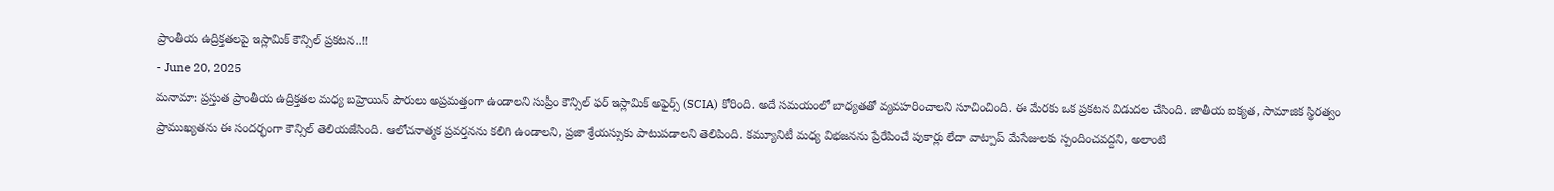ప్రాంతీయ ఉద్రిక్తతలపై ఇస్లామిక్ కౌన్సిల్ ప్రకటన..!!
- June 20, 2025
మనామా: ప్రస్తుత ప్రాంతీయ ఉద్రిక్తతల మధ్య బహ్రెయిన్ పౌరులు అప్రమత్తంగా ఉండాలని సుప్రీం కౌన్సిల్ ఫర్ ఇస్లామిక్ అఫైర్స్ (SCIA) కోరింది. అదే సమయంలో బాధ్యతతో వ్యవహరించాలని సూచించింది. ఈ మేరకు ఒక ప్రకటన విడుదల చేసింది. జాతీయ ఐక్యత, సామాజిక స్థిరత్వం ప్రాముఖ్యతను ఈ సందర్భంగా కౌన్సిల్ తెలియజేసింది. ఆలోచనాత్మక ప్రవర్తనను కలిగి ఉండాలని, ప్రజా శ్రేయస్సుకు పాటుపడాలని తెలిపింది. కమ్యూనిటీ మధ్య విభజనను ప్రేరేపించే పుకార్లు లేదా వాట్పాప్ మేసేజులకు స్పందించవద్దని, అలాంటి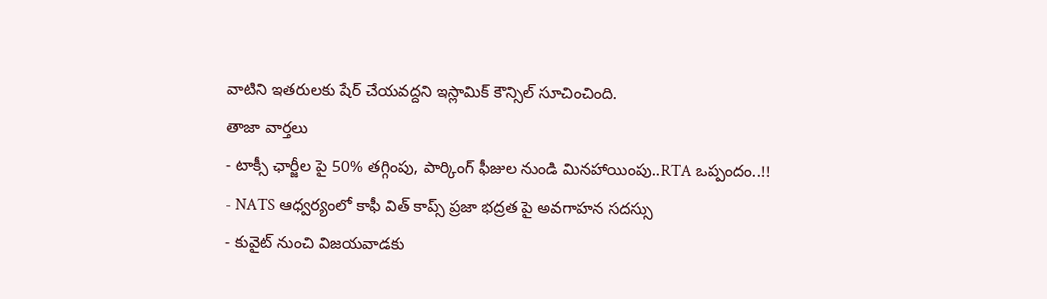వాటిని ఇతరులకు షేర్ చేయవద్దని ఇస్లామిక్ కౌన్సిల్ సూచించింది.
తాజా వార్తలు
- టాక్సీ ఛార్జీల పై 50% తగ్గింపు, పార్కింగ్ ఫీజుల నుండి మినహాయింపు..RTA ఒప్పందం..!!
- NATS ఆధ్వర్యంలో కాఫీ విత్ కాప్స్ ప్రజా భద్రత పై అవగాహన సదస్సు
- కువైట్ నుంచి విజయవాడకు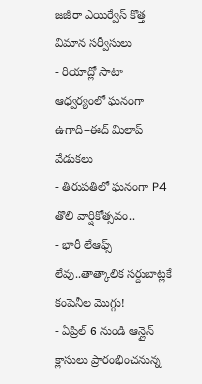జజీరా ఎయిర్వేస్ కొత్త విమాన సర్వీసులు
- రియాద్లో సాటా ఆధ్వర్యంలో ఘనంగా ఉగాది–ఈద్ మిలాప్ వేడుకలు
- తిరుపతిలో ఘనంగా P4 తొలి వార్షికోత్సవం..
- భారీ లేఆఫ్స్ లేవు..తాత్కాలిక సర్దుబాట్లకే కంపెనీల మొగ్గు!
- ఏప్రిల్ 6 నుండి ఆన్లైన్ క్లాసులు ప్రారంభించనున్న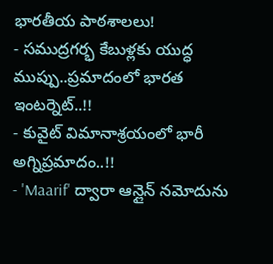భారతీయ పాఠశాలలు!
- సముద్రగర్భ కేబుళ్లకు యుద్ధ ముప్పు..ప్రమాదంలో భారత ఇంటర్నెట్..!!
- కువైట్ విమానాశ్రయంలో భారీ అగ్నిప్రమాదం..!!
- 'Maarif' ద్వారా ఆన్లైన్ నమోదును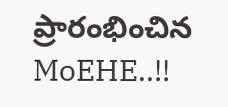ప్రారంభించిన MoEHE..!!